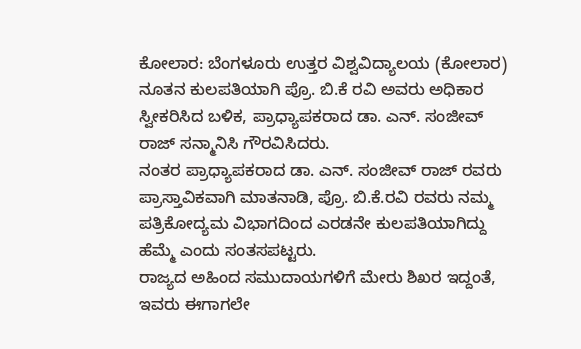ಕೋಲಾರ: ಬೆಂಗಳೂರು ಉತ್ತರ ವಿಶ್ವವಿದ್ಯಾಲಯ (ಕೋಲಾರ) ನೂತನ ಕುಲಪತಿಯಾಗಿ ಪ್ರೊ. ಬಿ.ಕೆ ರವಿ ಅವರು ಅಧಿಕಾರ ಸ್ವೀಕರಿಸಿದ ಬಳಿಕ, ಪ್ರಾಧ್ಯಾಪಕರಾದ ಡಾ. ಎನ್. ಸಂಜೀವ್ ರಾಜ್ ಸನ್ಮಾನಿಸಿ ಗೌರವಿಸಿದರು.
ನಂತರ ಪ್ರಾಧ್ಯಾಪಕರಾದ ಡಾ. ಎನ್. ಸಂಜೀವ್ ರಾಜ್ ರವರು ಪ್ರಾಸ್ತಾವಿಕವಾಗಿ ಮಾತನಾಡಿ, ಪ್ರೊ. ಬಿ.ಕೆ.ರವಿ ರವರು ನಮ್ಮ ಪತ್ರಿಕೋದ್ಯಮ ವಿಭಾಗದಿಂದ ಎರಡನೇ ಕುಲಪತಿಯಾಗಿದ್ದು ಹೆಮ್ಮೆ ಎಂದು ಸಂತಸಪಟ್ಟರು.
ರಾಜ್ಯದ ಅಹಿಂದ ಸಮುದಾಯಗಳಿಗೆ ಮೇರು ಶಿಖರ ಇದ್ದಂತೆ, ಇವರು ಈಗಾಗಲೇ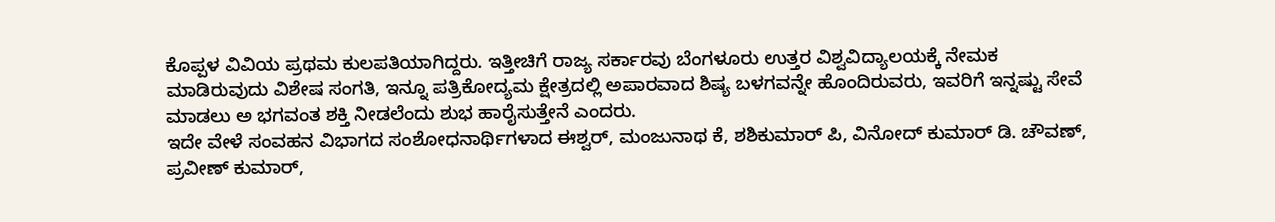ಕೊಪ್ಪಳ ವಿವಿಯ ಪ್ರಥಮ ಕುಲಪತಿಯಾಗಿದ್ದರು. ಇತ್ತೀಚಿಗೆ ರಾಜ್ಯ ಸರ್ಕಾರವು ಬೆಂಗಳೂರು ಉತ್ತರ ವಿಶ್ವವಿದ್ಯಾಲಯಕ್ಕೆ ನೇಮಕ ಮಾಡಿರುವುದು ವಿಶೇಷ ಸಂಗತಿ, ಇನ್ನೂ ಪತ್ರಿಕೋದ್ಯಮ ಕ್ಷೇತ್ರದಲ್ಲಿ ಅಪಾರವಾದ ಶಿಷ್ಯ ಬಳಗವನ್ನೇ ಹೊಂದಿರುವರು, ಇವರಿಗೆ ಇನ್ನಷ್ಟು ಸೇವೆ ಮಾಡಲು ಅ ಭಗವಂತ ಶಕ್ತಿ ನೀಡಲೆಂದು ಶುಭ ಹಾರೈಸುತ್ತೇನೆ ಎಂದರು.
ಇದೇ ವೇಳೆ ಸಂವಹನ ವಿಭಾಗದ ಸಂಶೋಧನಾರ್ಥಿಗಳಾದ ಈಶ್ವರ್, ಮಂಜುನಾಥ ಕೆ, ಶಶಿಕುಮಾರ್ ಪಿ, ವಿನೋದ್ ಕುಮಾರ್ ಡಿ. ಚೌವಣ್, ಪ್ರವೀಣ್ ಕುಮಾರ್,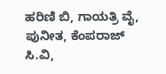ಹರಿಣಿ ಬಿ, ಗಾಯತ್ರಿ ವೈ, ಪುನೀತ, ಕೆಂಪರಾಜ್ ಸಿ.ವಿ,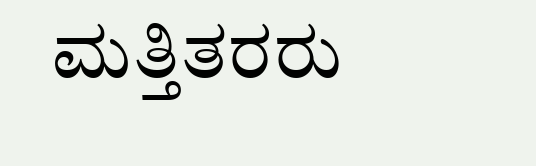ಮತ್ತಿತರರು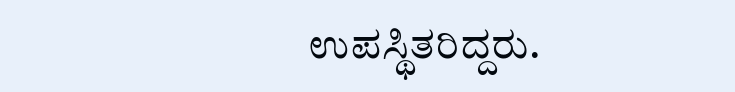ಉಪಸ್ಥಿತರಿದ್ದರು.